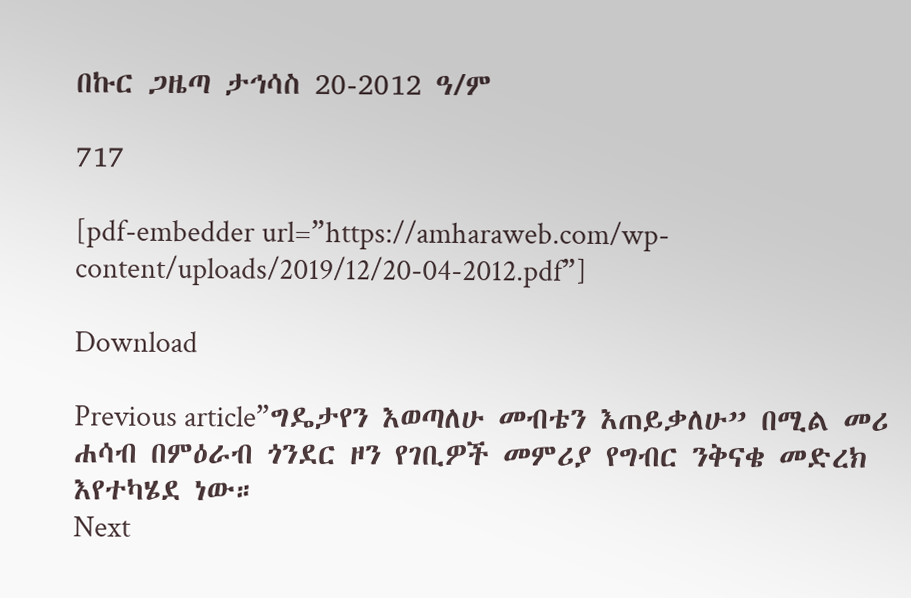በኩር ጋዜጣ ታኅሳስ 20-2012 ዓ/ም

717

[pdf-embedder url=”https://amharaweb.com/wp-content/uploads/2019/12/20-04-2012.pdf”]

Download

Previous article”ግዴታየን እወጣለሁ መብቴን እጠይቃለሁ” በሚል መሪ ሐሳብ በምዕራብ ጎንደር ዞን የገቢዎች መምሪያ የግብር ንቅናቄ መድረክ እየተካሄደ ነው።
Next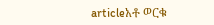articleአቶ ወርቁ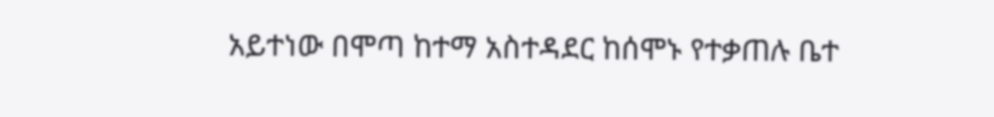አይተነው በሞጣ ከተማ አስተዳደር ከሰሞኑ የተቃጠሉ ቤተ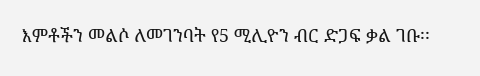እምቶችን መልሶ ለመገንባት የ5 ሚሊዮን ብር ድጋፍ ቃል ገቡ፡፡